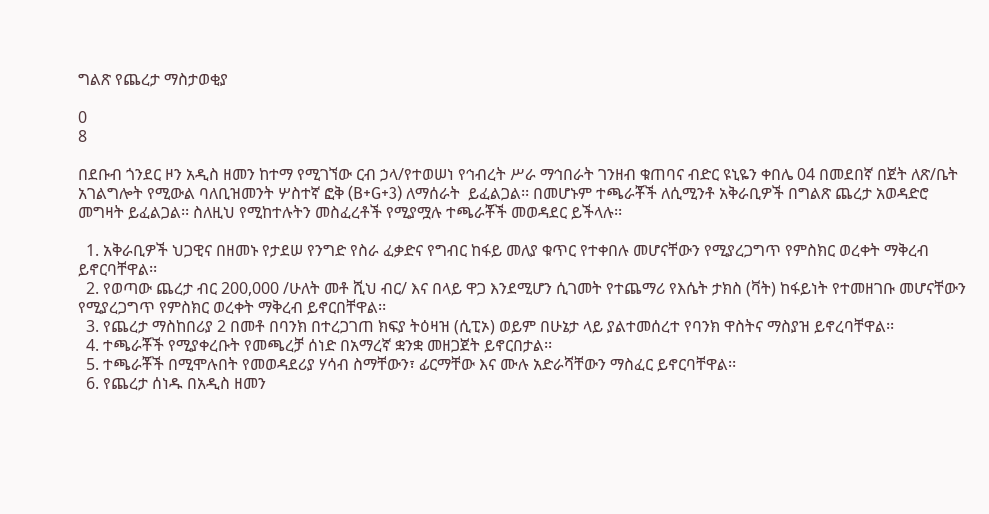ግልጽ የጨረታ ማስታወቂያ

0
8

በደቡብ ጎንደር ዞን አዲስ ዘመን ከተማ የሚገኘው ርብ ኃላ/የተወሠነ የኅብረት ሥራ ማኅበራት ገንዘብ ቁጠባና ብድር ዩኒዬን ቀበሌ 04 በመደበኛ በጀት ለጽ/ቤት አገልግሎት የሚውል ባለቢዝመንት ሦስተኛ ፎቅ (B+G+3) ለማሰራት  ይፈልጋል፡፡ በመሆኑም ተጫራቾች ለሲሚንቶ አቅራቢዎች በግልጽ ጨረታ አወዳድሮ መግዛት ይፈልጋል፡፡ ስለዚህ የሚከተሉትን መስፈረቶች የሚያሟሉ ተጫራቾች መወዳደር ይችላሉ፡፡

  1. አቅራቢዎች ህጋዊና በዘመኑ የታደሠ የንግድ የስራ ፈቃድና የግብር ከፋይ መለያ ቁጥር የተቀበሉ መሆናቸውን የሚያረጋግጥ የምስክር ወረቀት ማቅረብ ይኖርባቸዋል፡፡
  2. የወጣው ጨረታ ብር 200,000 /ሁለት መቶ ሺህ ብር/ እና በላይ ዋጋ እንደሚሆን ሲገመት የተጨማሪ የእሴት ታክስ (ቫት) ከፋይነት የተመዘገቡ መሆናቸውን የሚያረጋግጥ የምስክር ወረቀት ማቅረብ ይኖርበቸዋል፡፡
  3. የጨረታ ማስከበሪያ 2 በመቶ በባንክ በተረጋገጠ ክፍያ ትዕዛዝ (ሲፒኦ) ወይም በሁኔታ ላይ ያልተመሰረተ የባንክ ዋስትና ማስያዝ ይኖረባቸዋል፡፡
  4. ተጫራቾች የሚያቀረቡት የመጫረቻ ሰነድ በአማረኛ ቋንቋ መዘጋጀት ይኖርበታል፡፡
  5. ተጫራቾች በሚሞሉበት የመወዳደሪያ ሃሳብ ስማቸውን፣ ፊርማቸው እና ሙሉ አድራሻቸውን ማስፈር ይኖርባቸዋል፡፡
  6. የጨረታ ሰነዱ በአዲስ ዘመን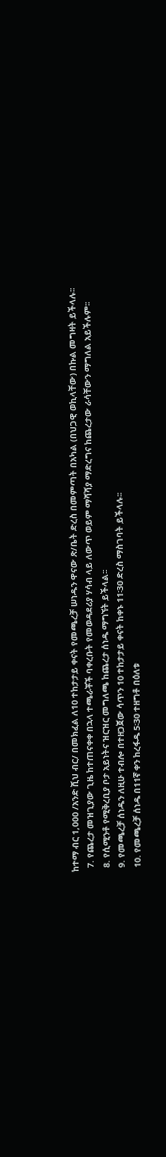ከተማ ብር 1,000 /አንድ ሺህ ብር/ በመክፈል ለ10 ተከታታይ ቀናት የመጫረቻ ሠነዱን ዋናው ጽ/ቤት ድረስ በመምጣት በአካል (በህጋዊ ወኪላቸው) በኩል መግዛት ይችላሉ፡፡
  7. የጨረታ መዝጊያው ጊዜ ከተጠናቀቀ በኋላ ተጫራቾች ባቀረቡት የመወዳደሪያ ሃሳብ ላይ ለውጥ ወይም ማሻሻያ ማድረግና ከጨረታው ራሳቸውን ማግለል አይችሉም፡፡
  8. የሲሚንቶ የሚቅረቢያ ቦታ አይነትና ዝርዝር መግለጫ ከጨረታ ሰነዱ ማግኘት ይችላል፡፡
  9. የመጫረቻ ሰነዱን ለዚሁ ተብሎ በተዘጋጀው ሳጥን 10 ተከታታይ ቀናት ከቀኑ 11፡30 ድረስ ማስገባት ይችላሉ፡፡
  10. የመጫረቻ ሰነዱ በ11ኛ ቀን ከረፋዱ 5፡30 ተዘግቶ በዕለቱ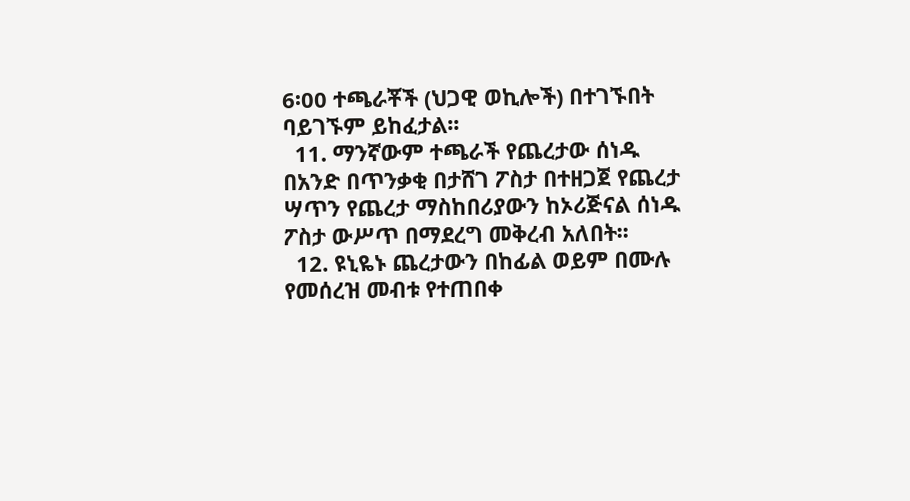6፡00 ተጫራቾች (ህጋዊ ወኪሎች) በተገኙበት ባይገኙም ይከፈታል፡፡
  11. ማንኛውም ተጫራች የጨረታው ሰነዱ በአንድ በጥንቃቂ በታሸገ ፖስታ በተዘጋጀ የጨረታ ሣጥን የጨረታ ማስከበሪያውን ከኦሪጅናል ሰነዱ ፖስታ ውሥጥ በማደረግ መቅረብ አለበት፡፡
  12. ዩኒዬኑ ጨረታውን በከፊል ወይም በሙሉ የመሰረዝ መብቱ የተጠበቀ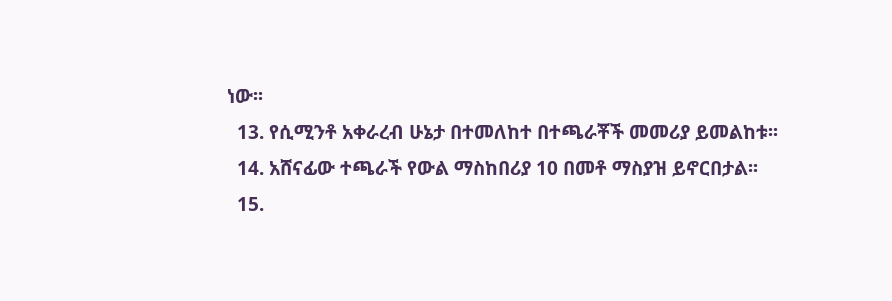ነው፡፡
  13. የሲሚንቶ አቀራረብ ሁኔታ በተመለከተ በተጫራቾች መመሪያ ይመልከቱ፡፡
  14. አሸናፊው ተጫራች የውል ማስከበሪያ 10 በመቶ ማስያዝ ይኖርበታል፡፡
  15.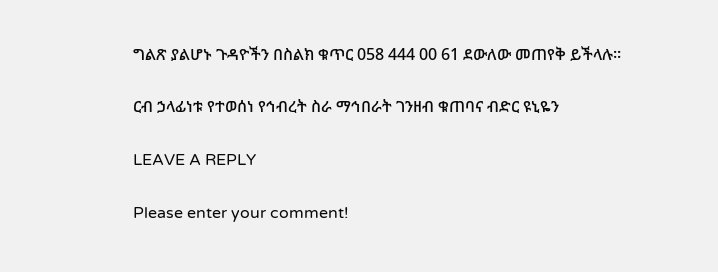ግልጽ ያልሆኑ ጉዳዮችን በስልክ ቁጥር 058 444 00 61 ደውለው መጠየቅ ይችላሉ፡፡

ርብ ኃላፊነቱ የተወሰነ የኅብረት ስራ ማኅበራት ገንዘብ ቁጠባና ብድር ዩኒዬን

LEAVE A REPLY

Please enter your comment!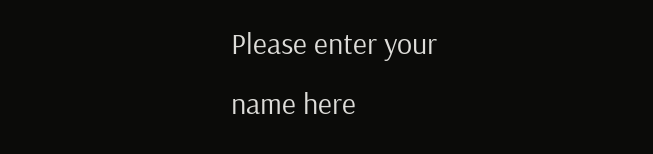Please enter your name here